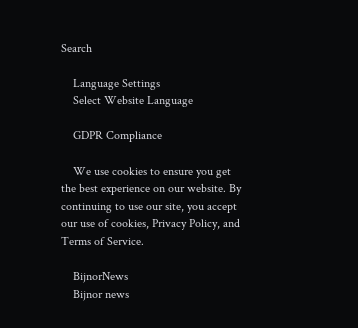Search

    Language Settings
    Select Website Language

    GDPR Compliance

    We use cookies to ensure you get the best experience on our website. By continuing to use our site, you accept our use of cookies, Privacy Policy, and Terms of Service.

    BijnorNews
    Bijnor news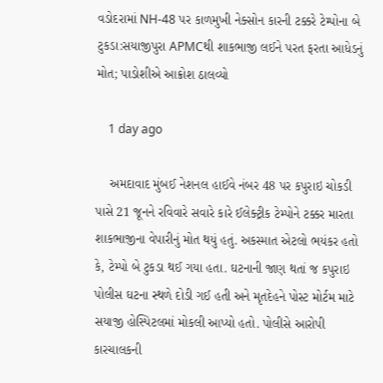વડોદરામાં NH-48 પર કાળમુખી નેક્સોન કારની ટક્કરે ટેમ્પોના બે ટુકડા:સયાજીપુરા APMCથી શાકભાજી લઈને પરત ફરતા આધેડનું મોત; પાડોશીએ આક્રોશ ઠાલવ્યો

    1 day ago

    અમદાવાદ મુંબઈ નેશનલ હાઈવે નંબર 48 પર કપુરાઇ ચોકડી પાસે 21 જૂનને રવિવારે સવારે કારે ઈલેક્ટ્રીક ટેમ્પોને ટક્કર મારતા શાકભાજીના વેપારીનું મોત થયું હતું. અકસ્માત એટલો ભયંકર હતો કે, ટેમ્પો બે ટુકડા થઈ ગયા હતા. ઘટનાની જાણ થતાં જ કપુરાઇ પોલીસ ઘટના સ્થળે દોડી ગઈ હતી અને મૃતદેહને પોસ્ટ મોર્ટમ માટે સયાજી હોસ્પિટલમાં મોકલી આપ્યો હતો. પોલીસે આરોપી કારચાલકની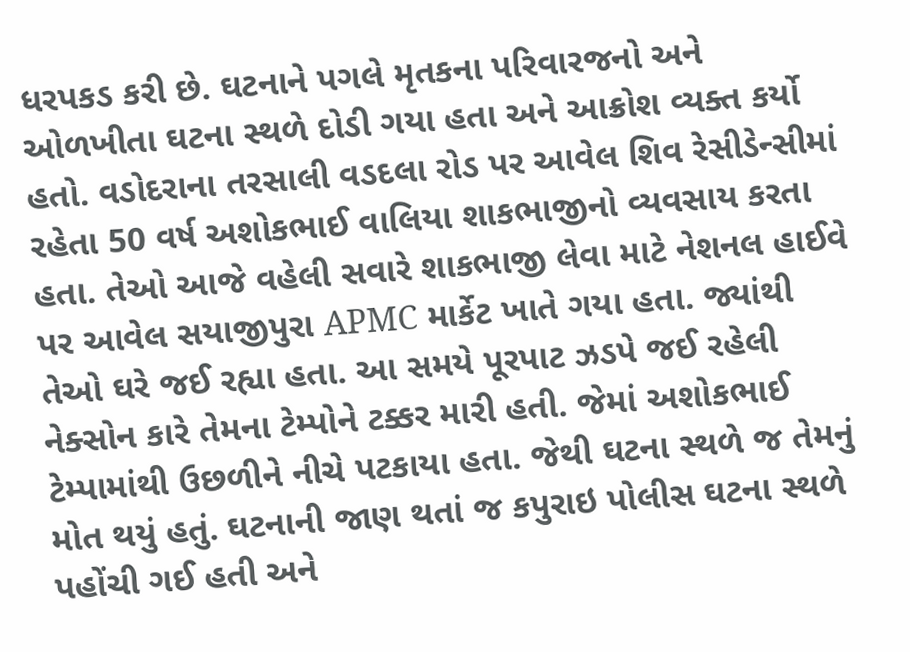ધરપકડ કરી છે. ઘટનાને પગલે મૃતકના પરિવારજનો અને ઓળખીતા ઘટના સ્થળે દોડી ગયા હતા અને આક્રોશ વ્યક્ત કર્યો હતો. વડોદરાના તરસાલી વડદલા રોડ પર આવેલ શિવ રેસીડેન્સીમાં રહેતા 50 વર્ષ અશોકભાઈ વાલિયા શાકભાજીનો વ્યવસાય કરતા હતા. તેઓ આજે વહેલી સવારે શાકભાજી લેવા માટે નેશનલ હાઈવે પર આવેલ સયાજીપુરા APMC માર્કેટ ખાતે ગયા હતા. જ્યાંથી તેઓ ઘરે જઈ રહ્યા હતા. આ સમયે પૂરપાટ ઝડપે જઈ રહેલી નેક્સોન કારે તેમના ટેમ્પોને ટક્કર મારી હતી. જેમાં અશોકભાઈ ટેમ્પામાંથી ઉછળીને નીચે પટકાયા હતા. જેથી ઘટના સ્થળે જ તેમનું મોત થયું હતું. ઘટનાની જાણ થતાં જ કપુરાઇ પોલીસ ઘટના સ્થળે પહોંચી ગઈ હતી અને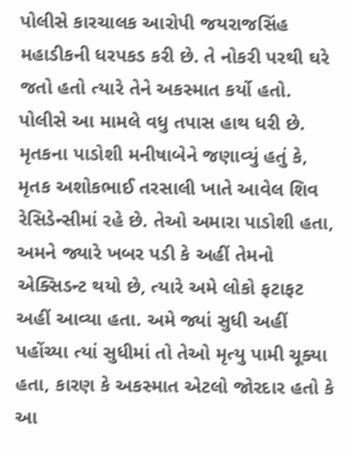પોલીસે કારચાલક આરોપી જયરાજસિંહ મહાડીકની ધરપકડ કરી છે. તે નોકરી પરથી ઘરે જતો હતો ત્યારે તેને અકસ્માત કર્યો હતો. પોલીસે આ મામલે વધુ તપાસ હાથ ધરી છે. મૃતકના પાડોશી મનીષાબેને જણાવ્યું હતું કે, મૃતક અશોકભાઈ તરસાલી ખાતે આવેલ શિવ રેસિડેન્સીમાં રહે છે. તેઓ અમારા પાડોશી હતા, અમને જ્યારે ખબર પડી કે અહીં તેમનો એક્સિડન્ટ થયો છે, ત્યારે અમે લોકો ફટાફટ અહીં આવ્યા હતા. અમે જ્યાં સુધી અહીં પહોંચ્યા ત્યાં સુધીમાં તો તેઓ મૃત્યુ પામી ચૂક્યા હતા, કારણ કે અકસ્માત એટલો જોરદાર હતો કે આ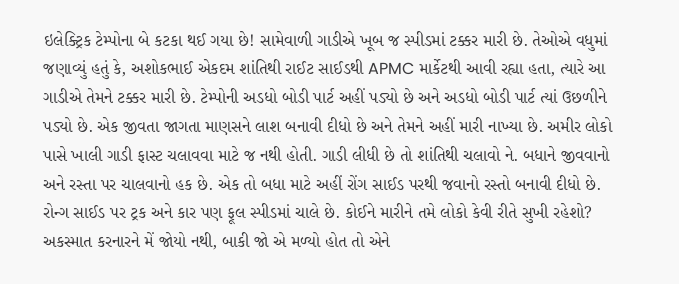ઇલેક્ટ્રિક ટેમ્પોના બે કટકા થઈ ગયા છે! સામેવાળી ગાડીએ ખૂબ જ સ્પીડમાં ટક્કર મારી છે. તેઓએ વધુમાં જણાવ્યું હતું કે, અશોકભાઈ એકદમ શાંતિથી રાઈટ સાઈડથી APMC માર્કેટથી આવી રહ્યા હતા, ત્યારે આ ગાડીએ તેમને ટક્કર મારી છે. ટેમ્પોની અડધો બોડી પાર્ટ અહીં પડ્યો છે અને અડધો બોડી પાર્ટ ત્યાં ઉછળીને પડ્યો છે. એક જીવતા જાગતા માણસને લાશ બનાવી દીધો છે અને તેમને અહીં મારી નાખ્યા છે. અમીર લોકો પાસે ખાલી ગાડી ફાસ્ટ ચલાવવા માટે જ નથી હોતી. ગાડી લીધી છે તો શાંતિથી ચલાવો ને. બધાને જીવવાનો અને રસ્તા પર ચાલવાનો હક છે. એક તો બધા માટે અહીં રોંગ સાઈડ પરથી જવાનો રસ્તો બનાવી દીધો છે. રોન્ગ સાઈડ પર ટ્રક અને કાર પણ ફૂલ સ્પીડમાં ચાલે છે. કોઈને મારીને તમે લોકો કેવી રીતે સુખી રહેશો? અકસ્માત કરનારને મેં જોયો નથી, બાકી જો એ મળ્યો હોત તો એને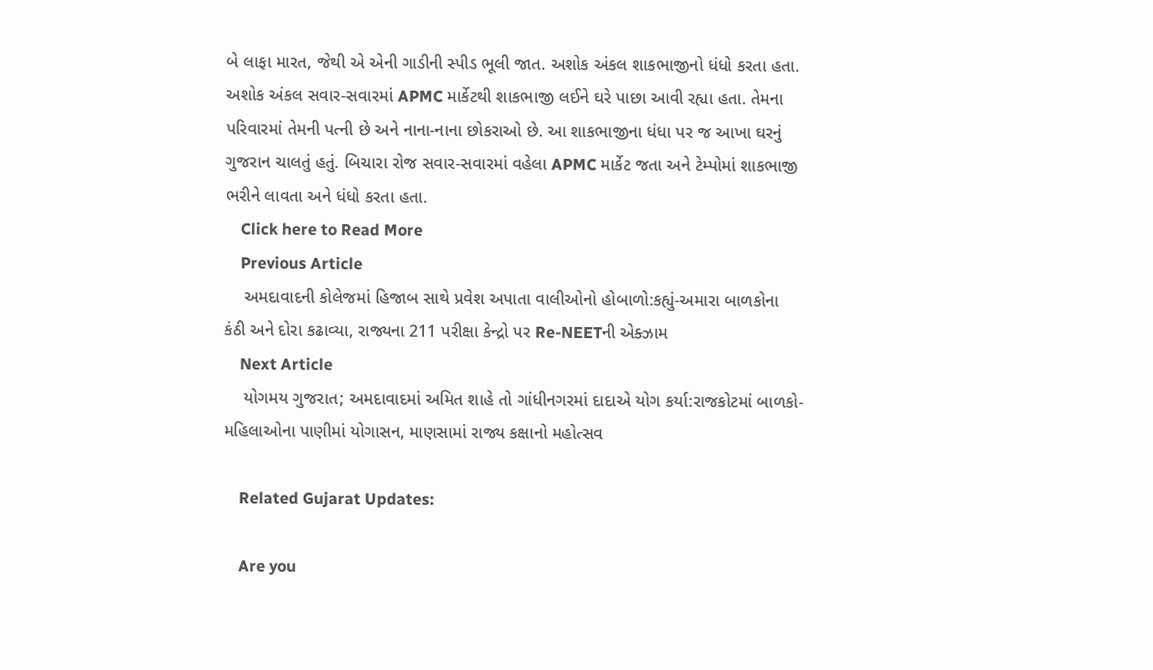બે લાફા મારત, જેથી એ એની ગાડીની સ્પીડ ભૂલી જાત. અશોક અંકલ શાકભાજીનો ધંધો કરતા હતા. અશોક અંકલ સવાર-સવારમાં APMC માર્કેટથી શાકભાજી લઈને ઘરે પાછા આવી રહ્યા હતા. તેમના પરિવારમાં તેમની પત્ની છે અને નાના-નાના છોકરાઓ છે. આ શાકભાજીના ધંધા પર જ આખા ઘરનું ગુજરાન ચાલતું હતું. બિચારા રોજ સવાર-સવારમાં વહેલા APMC માર્કેટ જતા અને ટેમ્પોમાં શાકભાજી ભરીને લાવતા અને ધંધો કરતા હતા.
    Click here to Read More
    Previous Article
    અમદાવાદની કોલેજમાં હિજાબ સાથે પ્રવેશ અપાતા વાલીઓનો હોબાળો:કહ્યું-અમારા બાળકોના કંઠી અને દોરા કઢાવ્યા, રાજ્યના 211 પરીક્ષા કેન્દ્રો પર Re-NEETની એક્ઝામ
    Next Article
    યોગમય ગુજરાત; અમદાવાદમાં અમિત શાહે તો ગાંધીનગરમાં દાદાએ યોગ કર્યા:રાજકોટમાં બાળકો-મહિલાઓના પાણીમાં યોગાસન, માણસામાં રાજ્ય કક્ષાનો મહોત્સવ

    Related Gujarat Updates:

    Are you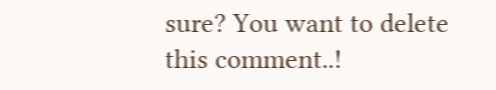sure? You want to delete this comment..!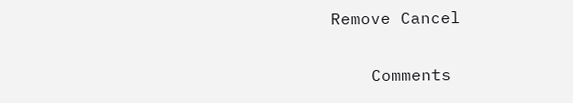Remove Cancel

    Comments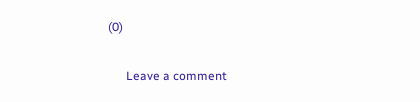(0)

      Leave a comment